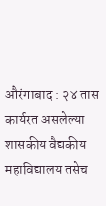औरंगाबाद : २४ तास कार्यरत असलेल्या शासकीय वैद्यकीय महाविद्यालय तसेच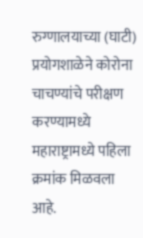रुग्णालयाच्या (घाटी) प्रयोगशाळेने कोरोना चाचण्यांचे परीक्षण करण्यामध्ये महाराष्ट्रामध्ये पहिला क्रमांक मिळवला आहे.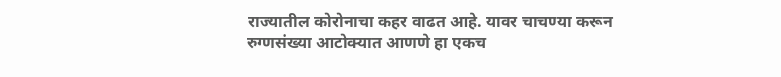राज्यातील कोरोनाचा कहर वाढत आहे. यावर चाचण्या करून रुग्णसंख्या आटोक्यात आणणे हा एकच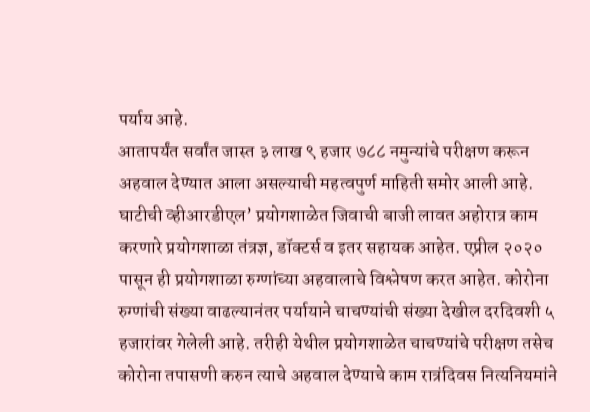पर्याय आहे.
आतापर्यंत सर्वांत जास्त ३ लाख ९ हजार ७८८ नमुन्यांचे परीक्षण करून अहवाल देण्यात आला असल्याची महत्वपुर्ण माहिती समोर आली आहे. घाटीची व्हीआरडीएल’ प्रयोगशाळेत जिवाची बाजी लावत अहोरात्र काम करणारे प्रयोगशाळा तंत्रज्ञ, डॉक्टर्स व इतर सहायक आहेत. एप्रील २०२० पासून ही प्रयोगशाळा रुग्णांच्या अहवालाचे विश्लेषण करत आहेत. कोरोना रुग्णांची संख्या वाढल्यानंतर पर्यायाने चाचण्यांची संख्या देखील दरदिवशी ५ हजारांवर गेलेली आहे. तरीही येथील प्रयोगशाळेत चाचण्यांचे परीक्षण तसेच कोरोना तपासणी करुन त्याचे अहवाल देण्याचे काम रात्रंदिवस नित्यनियमांने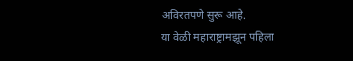अविरतपणे सुरू आहे.
या वेळी महाराष्ट्रामझून पहिला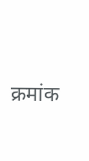क्रमांक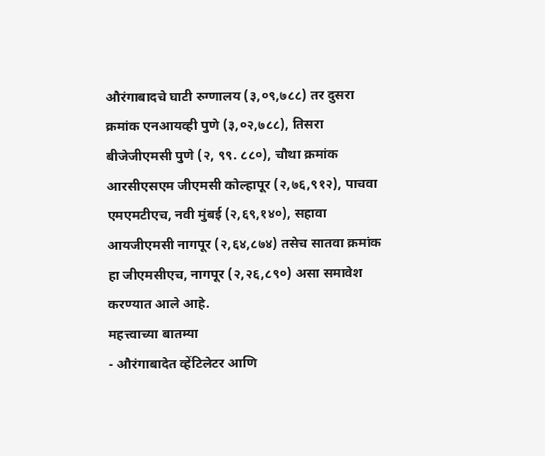औरंगाबादचे घाटी रुग्णालय (३,०९,७८८) तर दुसरा क्रमांक एनआयव्ही पुणे (३,०२,७८८), तिसरा बीजेजीएमसी पुणे (२, ९९. ८८०), चौथा क्रमांक आरसीएसएम जीएमसी कोल्हापूर (२,७६,९१२), पाचवा एमएमटीएच, नवी मुंबई (२,६९,१४०), सहावा आयजीएमसी नागपूर (२,६४,८७४) तसेच सातवा क्रमांक हा जीएमसीएच, नागपूर (२,२६,८९०) असा समावेश करण्यात आले आहे.
महत्त्वाच्या बातम्या
- औरंगाबादेत व्हेंटिलेटर आणि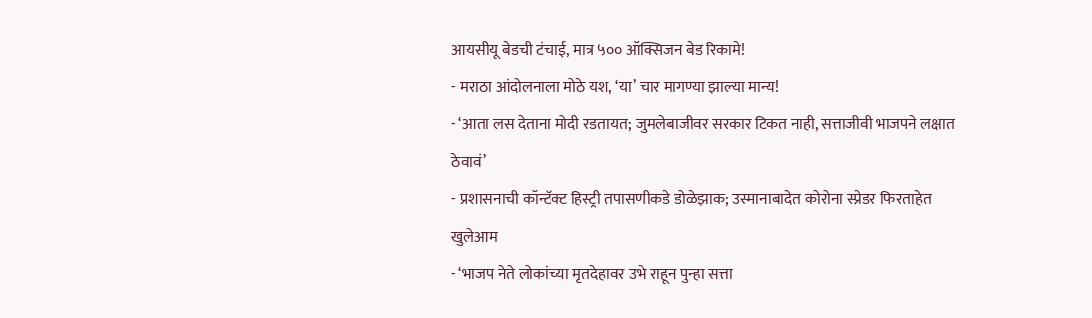आयसीयू बेडची टंचाई, मात्र ५०० ऑक्सिजन बेड रिकामे!
- मराठा आंदोलनाला मोठे यश, ‘या’ चार मागण्या झाल्या मान्य!
- ‘आता लस देताना मोदी रडतायत; जुमलेबाजीवर सरकार टिकत नाही, सत्ताजीवी भाजपने लक्षात ठेवावं’
- प्रशासनाची कॉन्टॅक्ट हिस्ट्री तपासणीकडे डोळेझाक; उस्मानाबादेत कोरोना स्प्रेडर फिरताहेत खुलेआम
- ‘भाजप नेते लोकांच्या मृतदेहावर उभे राहून पुन्हा सत्ता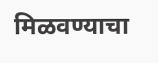मिळवण्याचा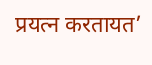प्रयत्न करतायत’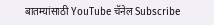बातम्यांसाठी YouTube चॅनेल Subscribe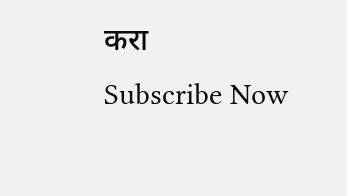करा
Subscribe Now